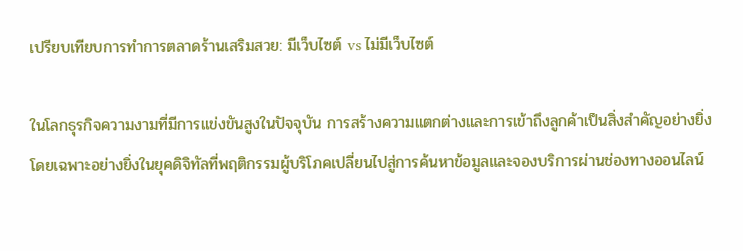เปรียบเทียบการทำการตลาดร้านเสริมสวย: มีเว็บไซต์ vs ไม่มีเว็บไซต์

ในโลกธุรกิจความงามที่มีการแข่งขันสูงในปัจจุบัน การสร้างความแตกต่างและการเข้าถึงลูกค้าเป็นสิ่งสำคัญอย่างยิ่ง โดยเฉพาะอย่างยิ่งในยุคดิจิทัลที่พฤติกรรมผู้บริโภคเปลี่ยนไปสู่การค้นหาข้อมูลและจองบริการผ่านช่องทางออนไลน์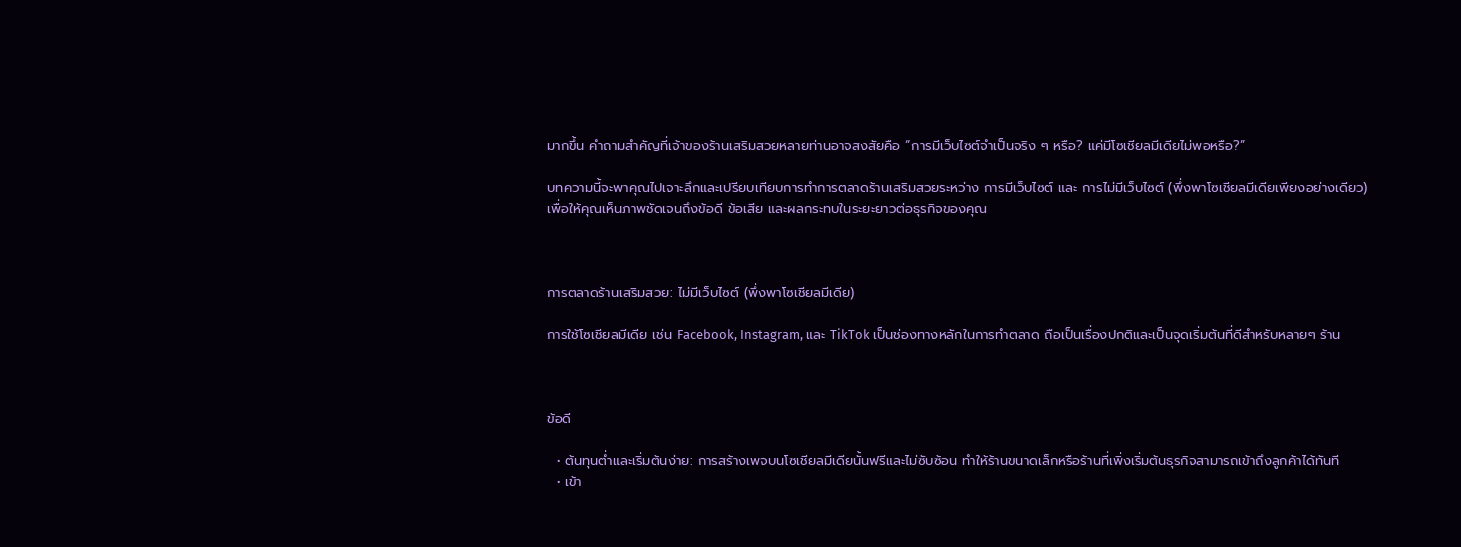มากขึ้น คำถามสำคัญที่เจ้าของร้านเสริมสวยหลายท่านอาจสงสัยคือ “การมีเว็บไซต์จำเป็นจริง ๆ หรือ? แค่มีโซเชียลมีเดียไม่พอหรือ?”

บทความนี้จะพาคุณไปเจาะลึกและเปรียบเทียบการทำการตลาดร้านเสริมสวยระหว่าง การมีเว็บไซต์ และ การไม่มีเว็บไซต์ (พึ่งพาโซเชียลมีเดียเพียงอย่างเดียว) เพื่อให้คุณเห็นภาพชัดเจนถึงข้อดี ข้อเสีย และผลกระทบในระยะยาวต่อธุรกิจของคุณ



การตลาดร้านเสริมสวย: ไม่มีเว็บไซต์ (พึ่งพาโซเชียลมีเดีย)

การใช้โซเชียลมีเดีย เช่น Facebook, Instagram, และ TikTok เป็นช่องทางหลักในการทำตลาด ถือเป็นเรื่องปกติและเป็นจุดเริ่มต้นที่ดีสำหรับหลายๆ ร้าน



ข้อดี

  • ต้นทุนต่ำและเริ่มต้นง่าย: การสร้างเพจบนโซเชียลมีเดียนั้นฟรีและไม่ซับซ้อน ทำให้ร้านขนาดเล็กหรือร้านที่เพิ่งเริ่มต้นธุรกิจสามารถเข้าถึงลูกค้าได้ทันที
  • เข้า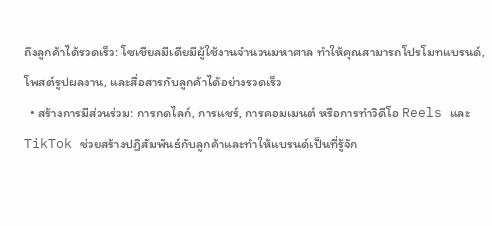ถึงลูกค้าได้รวดเร็ว: โซเชียลมีเดียมีผู้ใช้งานจำนวนมหาศาล ทำให้คุณสามารถโปรโมทแบรนด์, โพสต์รูปผลงาน, และสื่อสารกับลูกค้าได้อย่างรวดเร็ว
  • สร้างการมีส่วนร่วม: การกดไลก์, การแชร์, การคอมเมนต์ หรือการทำวิดีโอ Reels และ TikTok ช่วยสร้างปฏิสัมพันธ์กับลูกค้าและทำให้แบรนด์เป็นที่รู้จัก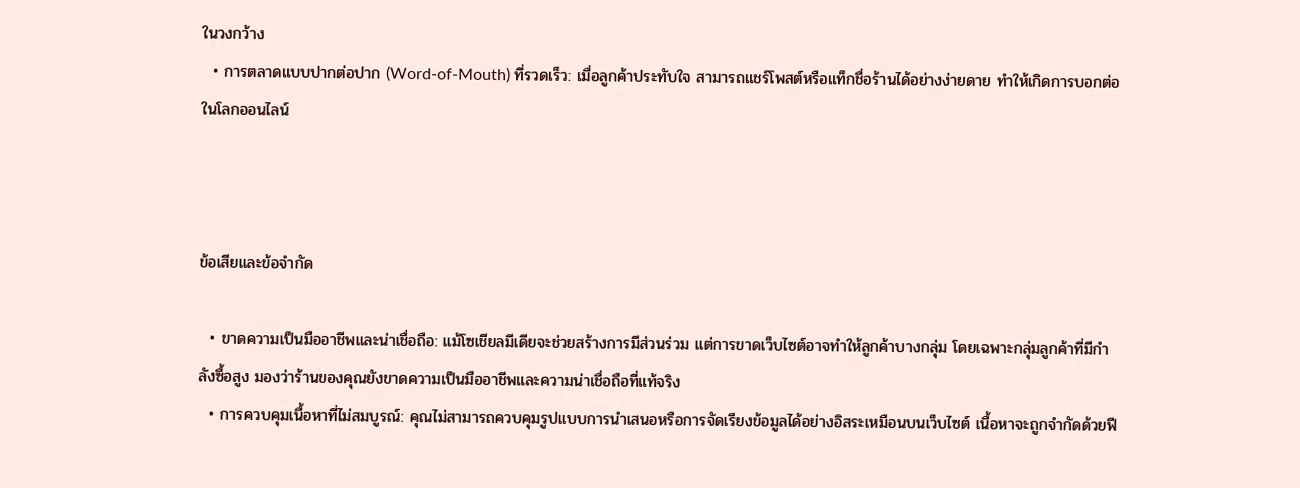ในวงกว้าง
  • การตลาดแบบปากต่อปาก (Word-of-Mouth) ที่รวดเร็ว: เมื่อลูกค้าประทับใจ สามารถแชร์โพสต์หรือแท็กชื่อร้านได้อย่างง่ายดาย ทำให้เกิดการบอกต่อในโลกออนไลน์



ข้อเสียและข้อจำกัด

  • ขาดความเป็นมืออาชีพและน่าเชื่อถือ: แม้โซเชียลมีเดียจะช่วยสร้างการมีส่วนร่วม แต่การขาดเว็บไซต์อาจทำให้ลูกค้าบางกลุ่ม โดยเฉพาะกลุ่มลูกค้าที่มีกำลังซื้อสูง มองว่าร้านของคุณยังขาดความเป็นมืออาชีพและความน่าเชื่อถือที่แท้จริง
  • การควบคุมเนื้อหาที่ไม่สมบูรณ์: คุณไม่สามารถควบคุมรูปแบบการนำเสนอหรือการจัดเรียงข้อมูลได้อย่างอิสระเหมือนบนเว็บไซต์ เนื้อหาจะถูกจำกัดด้วยฟี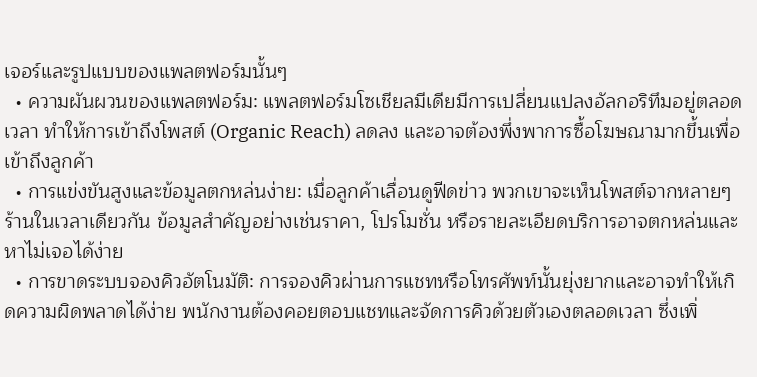เจอร์และรูปแบบของแพลตฟอร์มนั้นๆ
  • ความผันผวนของแพลตฟอร์ม: แพลตฟอร์มโซเชียลมีเดียมีการเปลี่ยนแปลงอัลกอริทึมอยู่ตลอดเวลา ทำให้การเข้าถึงโพสต์ (Organic Reach) ลดลง และอาจต้องพึ่งพาการซื้อโฆษณามากขึ้นเพื่อเข้าถึงลูกค้า
  • การแข่งขันสูงและข้อมูลตกหล่นง่าย: เมื่อลูกค้าเลื่อนดูฟีดข่าว พวกเขาจะเห็นโพสต์จากหลายๆ ร้านในเวลาเดียวกัน ข้อมูลสำคัญอย่างเช่นราคา, โปรโมชั่น หรือรายละเอียดบริการอาจตกหล่นและหาไม่เจอได้ง่าย
  • การขาดระบบจองคิวอัตโนมัติ: การจองคิวผ่านการแชทหรือโทรศัพท์นั้นยุ่งยากและอาจทำให้เกิดความผิดพลาดได้ง่าย พนักงานต้องคอยตอบแชทและจัดการคิวด้วยตัวเองตลอดเวลา ซึ่งเพิ่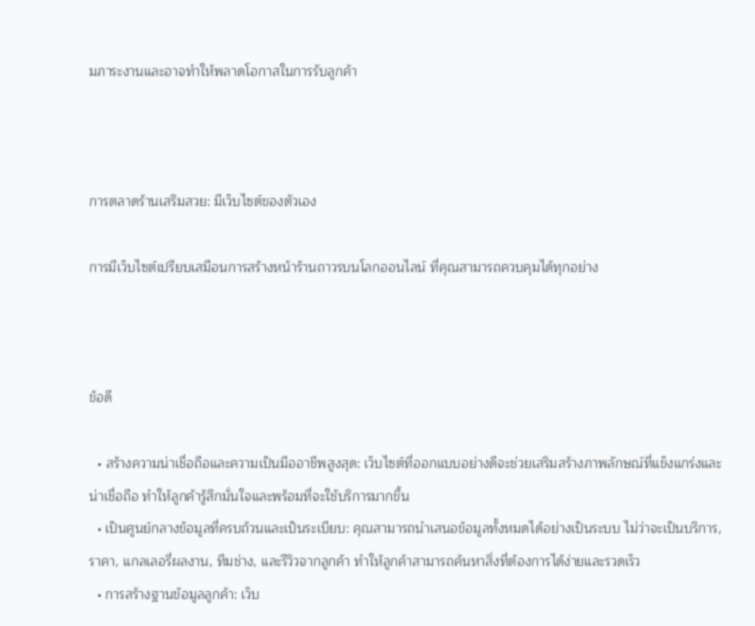มภาระงานและอาจทำให้พลาดโอกาสในการรับลูกค้า



การตลาดร้านเสริมสวย: มีเว็บไซต์ของตัวเอง

การมีเว็บไซต์เปรียบเสมือนการสร้างหน้าร้านถาวรบนโลกออนไลน์ ที่คุณสามารถควบคุมได้ทุกอย่าง



ข้อดี

  • สร้างความน่าเชื่อถือและความเป็นมืออาชีพสูงสุด: เว็บไซต์ที่ออกแบบอย่างดีจะช่วยเสริมสร้างภาพลักษณ์ที่แข็งแกร่งและน่าเชื่อถือ ทำให้ลูกค้ารู้สึกมั่นใจและพร้อมที่จะใช้บริการมากขึ้น
  • เป็นศูนย์กลางข้อมูลที่ครบถ้วนและเป็นระเบียบ: คุณสามารถนำเสนอข้อมูลทั้งหมดได้อย่างเป็นระบบ ไม่ว่าจะเป็นบริการ, ราคา, แกลเลอรี่ผลงาน, ทีมช่าง, และรีวิวจากลูกค้า ทำให้ลูกค้าสามารถค้นหาสิ่งที่ต้องการได้ง่ายและรวดเร็ว
  • การสร้างฐานข้อมูลลูกค้า: เว็บ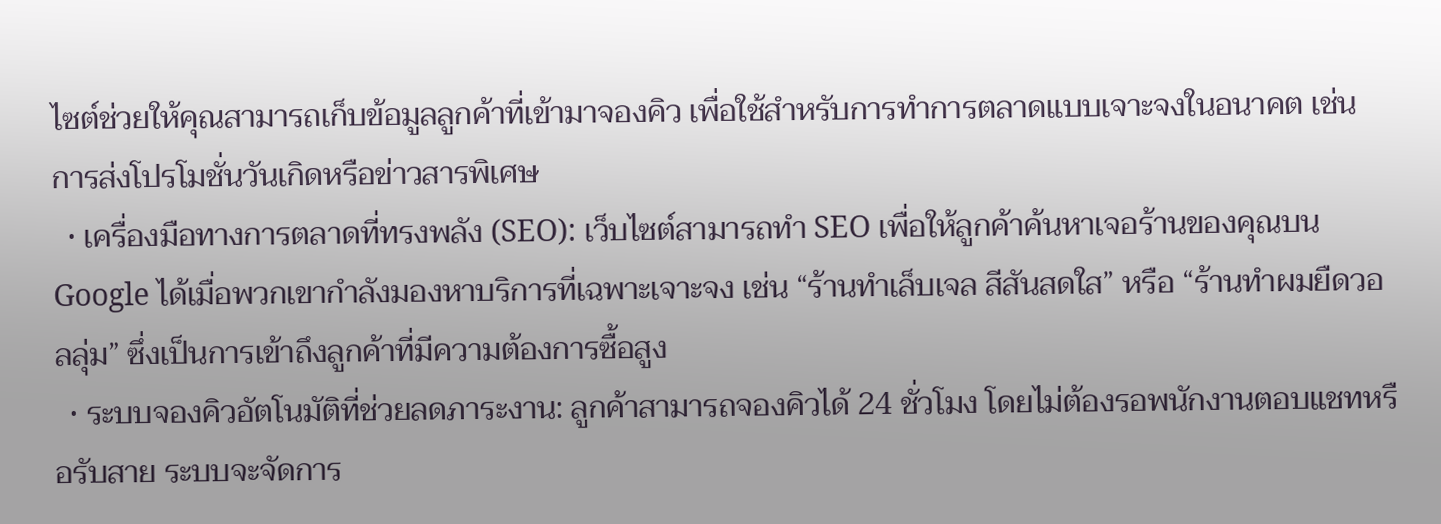ไซต์ช่วยให้คุณสามารถเก็บข้อมูลลูกค้าที่เข้ามาจองคิว เพื่อใช้สำหรับการทำการตลาดแบบเจาะจงในอนาคต เช่น การส่งโปรโมชั่นวันเกิดหรือข่าวสารพิเศษ
  • เครื่องมือทางการตลาดที่ทรงพลัง (SEO): เว็บไซต์สามารถทำ SEO เพื่อให้ลูกค้าค้นหาเจอร้านของคุณบน Google ได้เมื่อพวกเขากำลังมองหาบริการที่เฉพาะเจาะจง เช่น “ร้านทำเล็บเจล สีสันสดใส” หรือ “ร้านทำผมยืดวอลลุ่ม” ซึ่งเป็นการเข้าถึงลูกค้าที่มีความต้องการซื้อสูง
  • ระบบจองคิวอัตโนมัติที่ช่วยลดภาระงาน: ลูกค้าสามารถจองคิวได้ 24 ชั่วโมง โดยไม่ต้องรอพนักงานตอบแชทหรือรับสาย ระบบจะจัดการ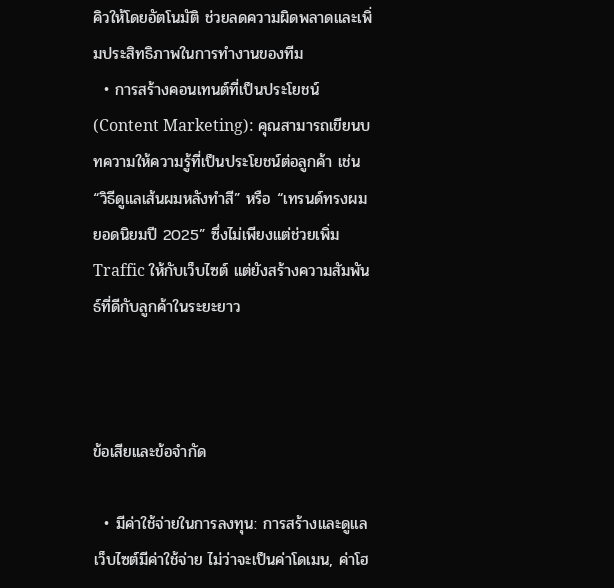คิวให้โดยอัตโนมัติ ช่วยลดความผิดพลาดและเพิ่มประสิทธิภาพในการทำงานของทีม
  • การสร้างคอนเทนต์ที่เป็นประโยชน์ (Content Marketing): คุณสามารถเขียนบทความให้ความรู้ที่เป็นประโยชน์ต่อลูกค้า เช่น “วิธีดูแลเส้นผมหลังทำสี” หรือ “เทรนด์ทรงผมยอดนิยมปี 2025” ซึ่งไม่เพียงแต่ช่วยเพิ่ม Traffic ให้กับเว็บไซต์ แต่ยังสร้างความสัมพันธ์ที่ดีกับลูกค้าในระยะยาว



ข้อเสียและข้อจำกัด

  • มีค่าใช้จ่ายในการลงทุน: การสร้างและดูแลเว็บไซต์มีค่าใช้จ่าย ไม่ว่าจะเป็นค่าโดเมน, ค่าโฮ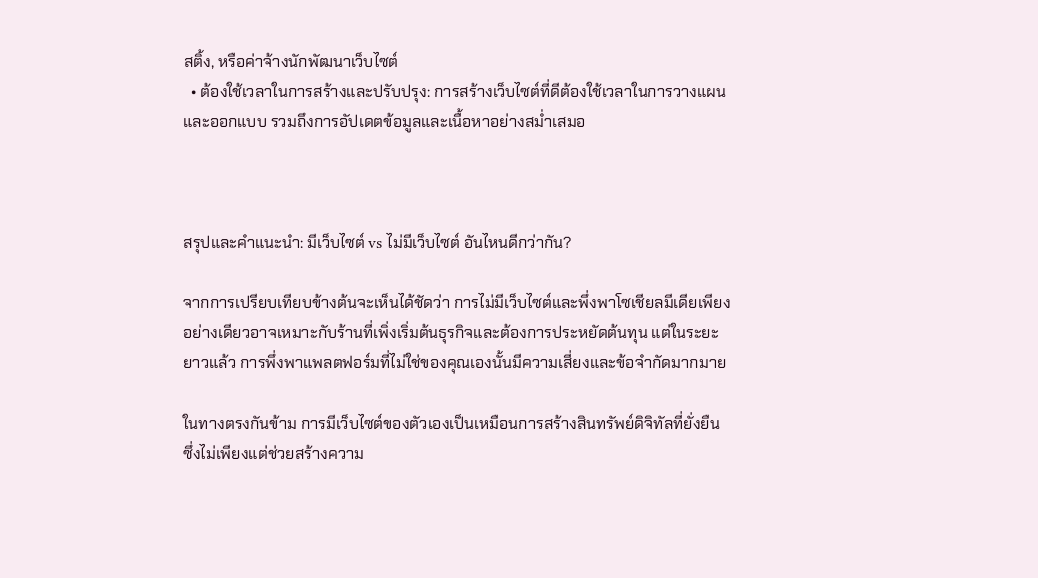สติ้ง, หรือค่าจ้างนักพัฒนาเว็บไซต์
  • ต้องใช้เวลาในการสร้างและปรับปรุง: การสร้างเว็บไซต์ที่ดีต้องใช้เวลาในการวางแผนและออกแบบ รวมถึงการอัปเดตข้อมูลและเนื้อหาอย่างสม่ำเสมอ



สรุปและคำแนะนำ: มีเว็บไซต์ vs ไม่มีเว็บไซต์ อันไหนดีกว่ากัน?

จากการเปรียบเทียบข้างต้นจะเห็นได้ชัดว่า การไม่มีเว็บไซต์และพึ่งพาโซเชียลมีเดียเพียงอย่างเดียวอาจเหมาะกับร้านที่เพิ่งเริ่มต้นธุรกิจและต้องการประหยัดต้นทุน แต่ในระยะยาวแล้ว การพึ่งพาแพลตฟอร์มที่ไม่ใช่ของคุณเองนั้นมีความเสี่ยงและข้อจำกัดมากมาย

ในทางตรงกันข้าม การมีเว็บไซต์ของตัวเองเป็นเหมือนการสร้างสินทรัพย์ดิจิทัลที่ยั่งยืน ซึ่งไม่เพียงแต่ช่วยสร้างความ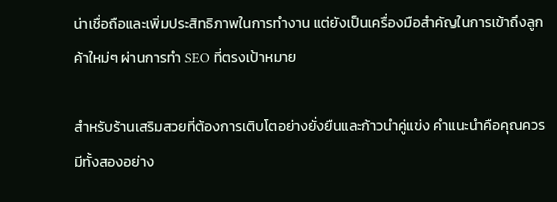น่าเชื่อถือและเพิ่มประสิทธิภาพในการทำงาน แต่ยังเป็นเครื่องมือสำคัญในการเข้าถึงลูกค้าใหม่ๆ ผ่านการทำ SEO ที่ตรงเป้าหมาย

สำหรับร้านเสริมสวยที่ต้องการเติบโตอย่างยั่งยืนและก้าวนำคู่แข่ง คำแนะนำคือคุณควรมีทั้งสองอย่าง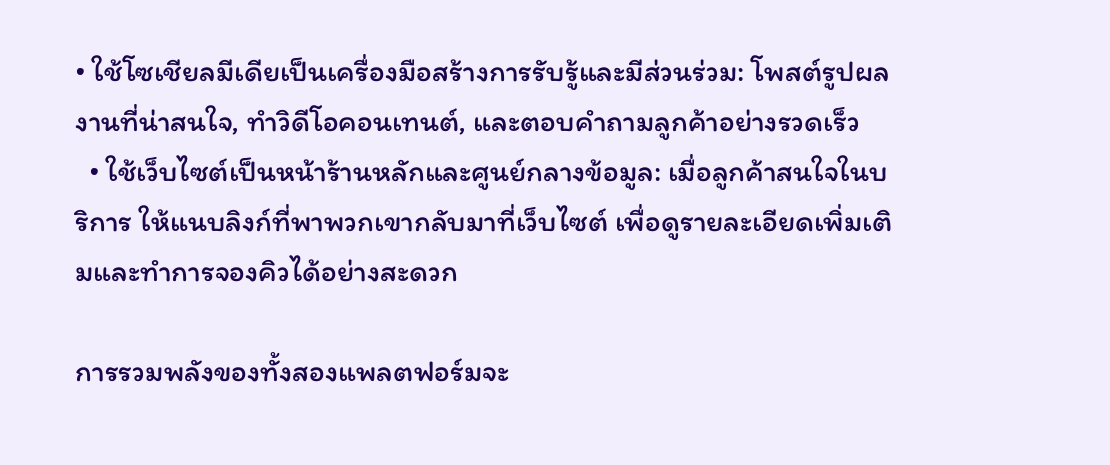• ใช้โซเชียลมีเดียเป็นเครื่องมือสร้างการรับรู้และมีส่วนร่วม: โพสต์รูปผลงานที่น่าสนใจ, ทำวิดีโอคอนเทนต์, และตอบคำถามลูกค้าอย่างรวดเร็ว
  • ใช้เว็บไซต์เป็นหน้าร้านหลักและศูนย์กลางข้อมูล: เมื่อลูกค้าสนใจในบริการ ให้แนบลิงก์ที่พาพวกเขากลับมาที่เว็บไซต์ เพื่อดูรายละเอียดเพิ่มเติมและทำการจองคิวได้อย่างสะดวก

การรวมพลังของทั้งสองแพลตฟอร์มจะ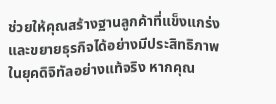ช่วยให้คุณสร้างฐานลูกค้าที่แข็งแกร่งและขยายธุรกิจได้อย่างมีประสิทธิภาพในยุคดิจิทัลอย่างแท้จริง หากคุณ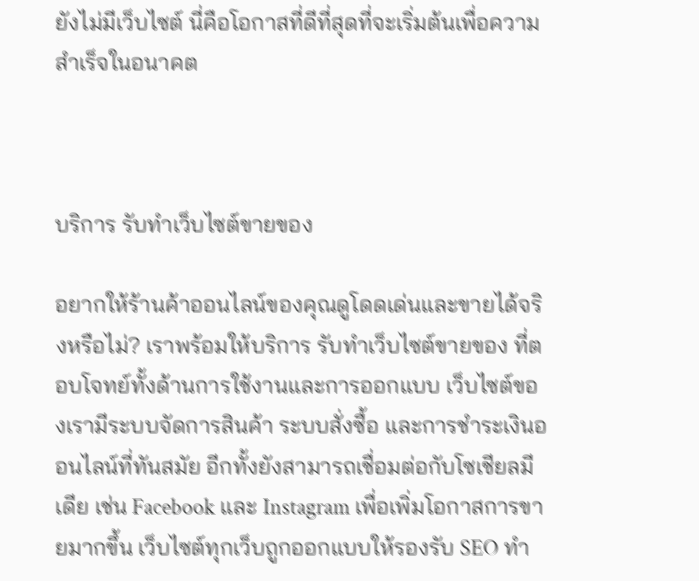ยังไม่มีเว็บไซต์ นี่คือโอกาสที่ดีที่สุดที่จะเริ่มต้นเพื่อความสำเร็จในอนาคต



บริการ รับทำเว็บไซต์ขายของ

อยากให้ร้านค้าออนไลน์ของคุณดูโดดเด่นและขายได้จริงหรือไม่? เราพร้อมให้บริการ รับทำเว็บไซต์ขายของ ที่ตอบโจทย์ทั้งด้านการใช้งานและการออกแบบ เว็บไซต์ของเรามีระบบจัดการสินค้า ระบบสั่งซื้อ และการชำระเงินออนไลน์ที่ทันสมัย อีกทั้งยังสามารถเชื่อมต่อกับโซเชียลมีเดีย เช่น Facebook และ Instagram เพื่อเพิ่มโอกาสการขายมากขึ้น เว็บไซต์ทุกเว็บถูกออกแบบให้รองรับ SEO ทำ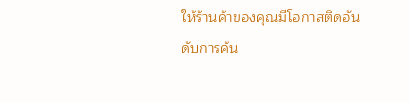ให้ร้านค้าของคุณมีโอกาสติดอันดับการค้น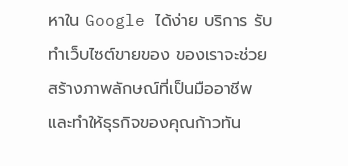หาใน Google ได้ง่าย บริการ รับทำเว็บไซต์ขายของ ของเราจะช่วยสร้างภาพลักษณ์ที่เป็นมืออาชีพ และทำให้ธุรกิจของคุณก้าวทัน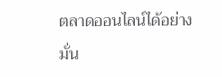ตลาดออนไลน์ได้อย่างมั่น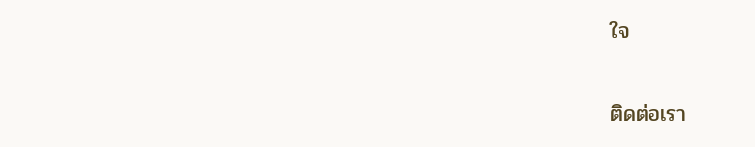ใจ

ติดต่อเรา